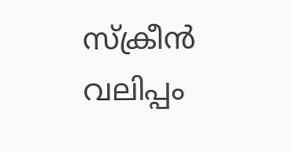സ്‌ക്രീന്‍ വലിപ്പം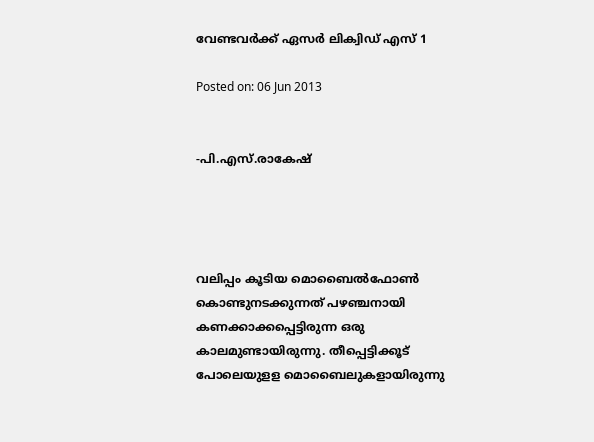വേണ്ടവര്‍ക്ക് ഏസര്‍ ലിക്വിഡ് എസ് 1

Posted on: 06 Jun 2013


-പി.എസ്.രാകേഷ്




വലിപ്പം കൂടിയ മൊബൈല്‍ഫോണ്‍ കൊണ്ടുനടക്കുന്നത് പഴഞ്ചനായി കണക്കാക്കപ്പെട്ടിരുന്ന ഒരു കാലമുണ്ടായിരുന്നു. തീപ്പെട്ടിക്കൂട് പോലെയുളള മൊബൈലുകളായിരുന്നു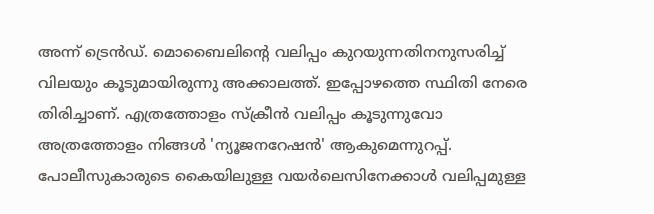അന്ന് ട്രെന്‍ഡ്. മൊബൈലിന്റെ വലിപ്പം കുറയുന്നതിനനുസരിച്ച് വിലയും കൂടുമായിരുന്നു അക്കാലത്ത്. ഇപ്പോഴത്തെ സ്ഥിതി നേരെ തിരിച്ചാണ്. എത്രത്തോളം സ്‌ക്രീന്‍ വലിപ്പം കൂടുന്നുവോ അത്രത്തോളം നിങ്ങള്‍ 'ന്യൂജനറേഷന്‍' ആകുമെന്നുറപ്പ്. പോലീസുകാരുടെ കൈയിലുള്ള വയര്‍ലെസിനേക്കാള്‍ വലിപ്പമുള്ള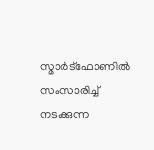സ്മാര്‍ട്‌ഫോണില്‍ സംസാരിച്ച് നടക്കുന്ന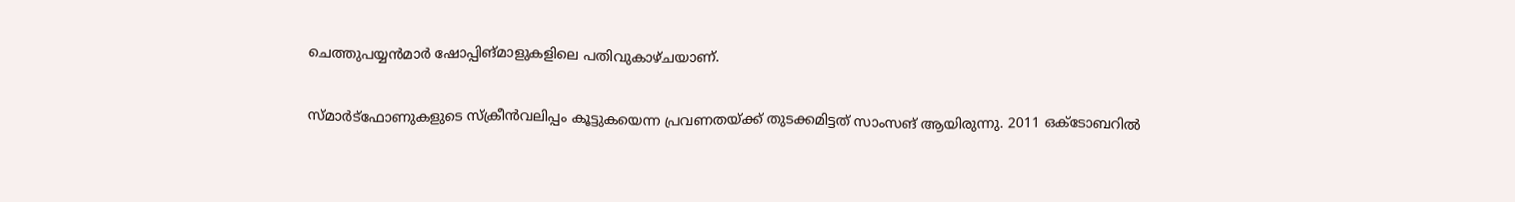ചെത്തുപയ്യന്‍മാര്‍ ഷോപ്പിങ്മാളുകളിലെ പതിവുകാഴ്ചയാണ്.

സ്മാര്‍ട്‌ഫോണുകളുടെ സ്‌ക്രീന്‍വലിപ്പം കൂട്ടുകയെന്ന പ്രവണതയ്ക്ക് തുടക്കമിട്ടത് സാംസങ് ആയിരുന്നു. 2011 ഒക്‌ടോബറില്‍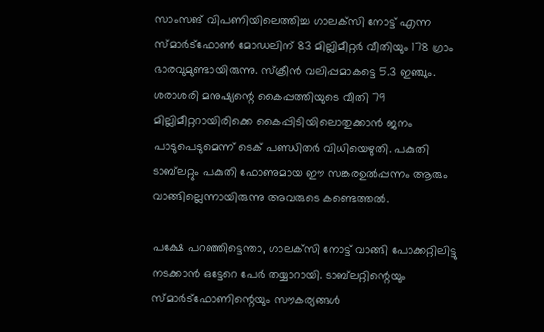സാംസങ് വിപണിയിലെത്തിച്ച ഗാലക്‌സി നോട്ട് എന്ന സ്മാര്‍ട്‌ഫോണ്‍ മോഡലിന് 83 മില്ലിമീറ്റര്‍ വീതിയും 178 ഗ്രാം ഭാരവുമുണ്ടായിരുന്നു. സ്‌ക്രീന്‍ വലിപ്പമാകട്ടെ 5.3 ഇഞ്ചും. ശരാശരി മനുഷ്യന്റെ കൈപ്പത്തിയുടെ വീതി 79 മില്ലിമീറ്ററായിരിക്കെ കൈപ്പിടിയിലൊതുക്കാന്‍ ജനം പാടുപെടുമെന്ന് ടെക് പണ്ഡിതര്‍ വിധിയെഴുതി. പകുതി ടാബ്‌ലറ്റും പകുതി ഫോണുമായ ഈ സങ്കരഉല്‍പ്പന്നം ആരും വാങ്ങില്ലെന്നായിരുന്നു അവരുടെ കണ്ടെത്തല്‍.

പക്ഷേ പറഞ്ഞിട്ടെന്താ, ഗാലക്‌സി നോട്ട് വാങ്ങി പോക്കറ്റിലിട്ടു നടക്കാന്‍ ഒട്ടേറെ പേര്‍ തയ്യാറായി. ടാബ്‌ലറ്റിന്റെയും സ്മാര്‍ട്‌ഫോണിന്റെയും സൗകര്യങ്ങള്‍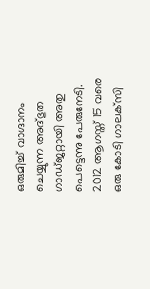ഒരുമിച്ച് വാഗ്ദാനം ചെയ്യുന്ന അദ്ഭുത ഗാഡ്ജറ്റായി അതു പെട്ടെന്നു പേരുനേടി. 2012 ആഗസ്ത് 15 വരെ ഒരു കോടി ഗാലക്‌സി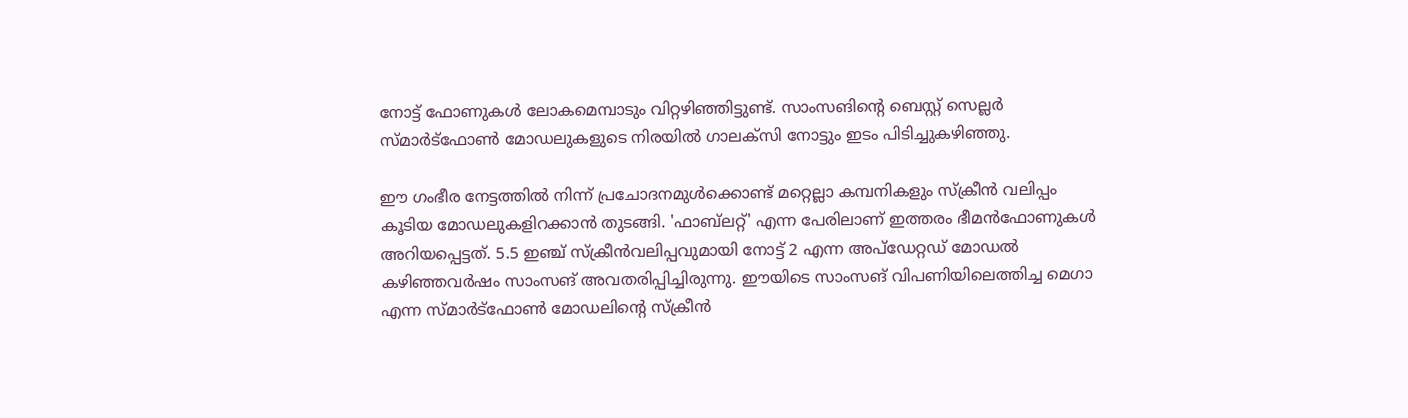നോട്ട് ഫോണുകള്‍ ലോകമെമ്പാടും വിറ്റഴിഞ്ഞിട്ടുണ്ട്. സാംസങിന്റെ ബെസ്റ്റ് സെല്ലര്‍ സ്മാര്‍ട്‌ഫോണ്‍ മോഡലുകളുടെ നിരയില്‍ ഗാലക്‌സി നോട്ടും ഇടം പിടിച്ചുകഴിഞ്ഞു.

ഈ ഗംഭീര നേട്ടത്തില്‍ നിന്ന് പ്രചോദനമുള്‍ക്കൊണ്ട് മറ്റെല്ലാ കമ്പനികളും സ്‌ക്രീന്‍ വലിപ്പം കൂടിയ മോഡലുകളിറക്കാന്‍ തുടങ്ങി. 'ഫാബ്‌ലറ്റ്' എന്ന പേരിലാണ് ഇത്തരം ഭീമന്‍ഫോണുകള്‍ അറിയപ്പെട്ടത്. 5.5 ഇഞ്ച് സ്‌ക്രീന്‍വലിപ്പവുമായി നോട്ട് 2 എന്ന അപ്‌ഡേറ്റഡ് മോഡല്‍ കഴിഞ്ഞവര്‍ഷം സാംസങ് അവതരിപ്പിച്ചിരുന്നു. ഈയിടെ സാംസങ് വിപണിയിലെത്തിച്ച മെഗാ എന്ന സ്മാര്‍ട്‌ഫോണ്‍ മോഡലിന്റെ സ്‌ക്രീന്‍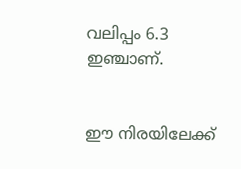വലിപ്പം 6.3 ഇഞ്ചാണ്.


ഈ നിരയിലേക്ക്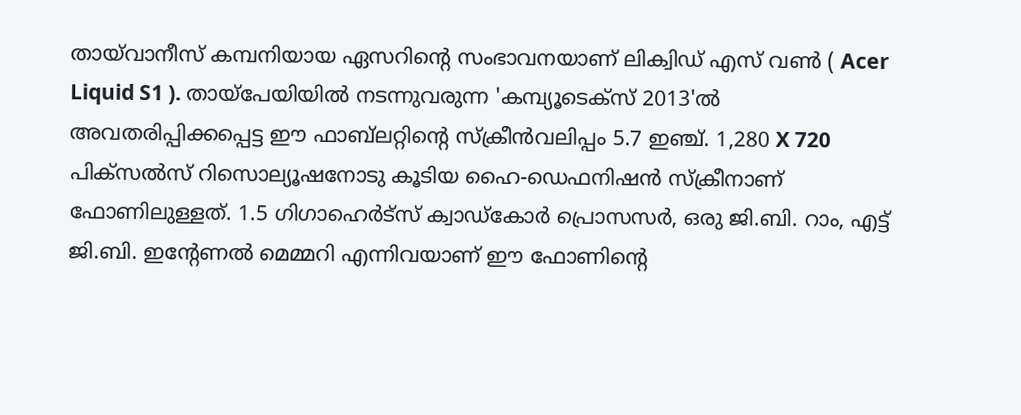തായ്‌വാനീസ് കമ്പനിയായ ഏസറിന്റെ സംഭാവനയാണ് ലിക്വിഡ് എസ് വണ്‍ ( Acer Liquid S1 ). തായ്‌പേയിയില്‍ നടന്നുവരുന്ന 'കമ്പ്യൂടെക്‌സ് 2013'ല്‍ അവതരിപ്പിക്കപ്പെട്ട ഈ ഫാബ്‌ലറ്റിന്റെ സ്‌ക്രീന്‍വലിപ്പം 5.7 ഇഞ്ച്. 1,280 X 720 പിക്‌സല്‍സ് റിസൊല്യൂഷനോടു കൂടിയ ഹൈ-ഡെഫനിഷന്‍ സ്‌ക്രീനാണ് ഫോണിലുള്ളത്. 1.5 ഗിഗാഹെര്‍ട്‌സ് ക്വാഡ്‌കോര്‍ പ്രൊസസര്‍, ഒരു ജി.ബി. റാം, എട്ട് ജി.ബി. ഇന്റേണല്‍ മെമ്മറി എന്നിവയാണ് ഈ ഫോണിന്റെ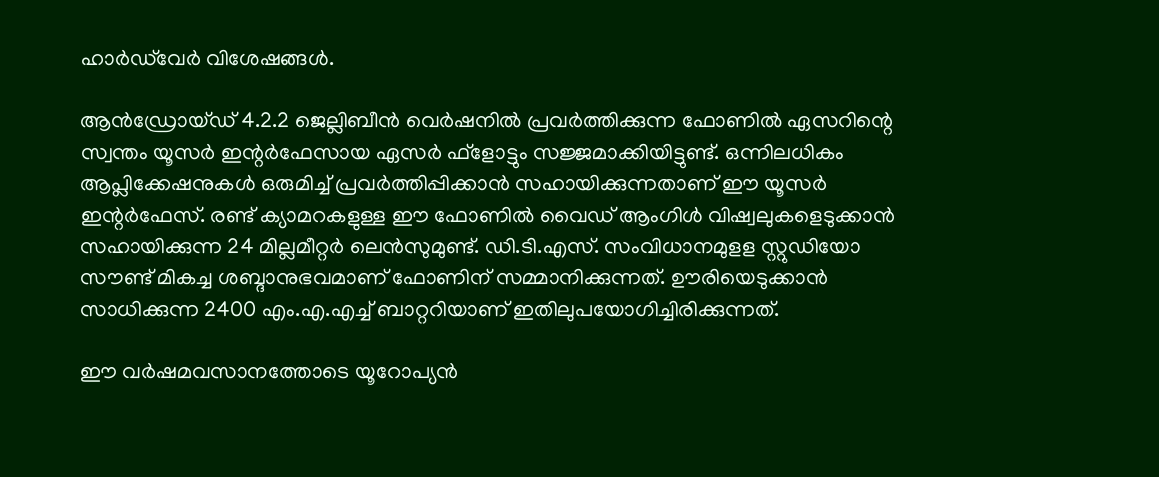ഹാര്‍ഡ്‌വേര്‍ വിശേഷങ്ങള്‍.

ആന്‍ഡ്രോയ്ഡ് 4.2.2 ജെല്ലിബീന്‍ വെര്‍ഷനില്‍ പ്രവര്‍ത്തിക്കുന്ന ഫോണില്‍ ഏസറിന്റെ സ്വന്തം യൂസര്‍ ഇന്റര്‍ഫേസായ ഏസര്‍ ഫ്‌ളോട്ടും സജ്ജമാക്കിയിട്ടുണ്ട്. ഒന്നിലധികം ആപ്ലിക്കേഷനുകള്‍ ഒരുമിച്ച് പ്രവര്‍ത്തിപ്പിക്കാന്‍ സഹായിക്കുന്നതാണ് ഈ യൂസര്‍ ഇന്റര്‍ഫേസ്. രണ്ട് ക്യാമറകളുള്ള ഈ ഫോണില്‍ വൈഡ് ആംഗിള്‍ വിഷ്വലുകളെടുക്കാന്‍ സഹായിക്കുന്ന 24 മില്ലമീറ്റര്‍ ലെന്‍സുമുണ്ട്. ഡി.ടി.എസ്. സംവിധാനമുളള സ്റ്റുഡിയോ സൗണ്ട് മികച്ച ശബ്ദാനുഭവമാണ് ഫോണിന് സമ്മാനിക്കുന്നത്. ഊരിയെടുക്കാന്‍ സാധിക്കുന്ന 2400 എം.എ.എച്ച് ബാറ്ററിയാണ് ഇതിലുപയോഗിച്ചിരിക്കുന്നത്.

ഈ വര്‍ഷമവസാനത്തോടെ യൂറോപ്യന്‍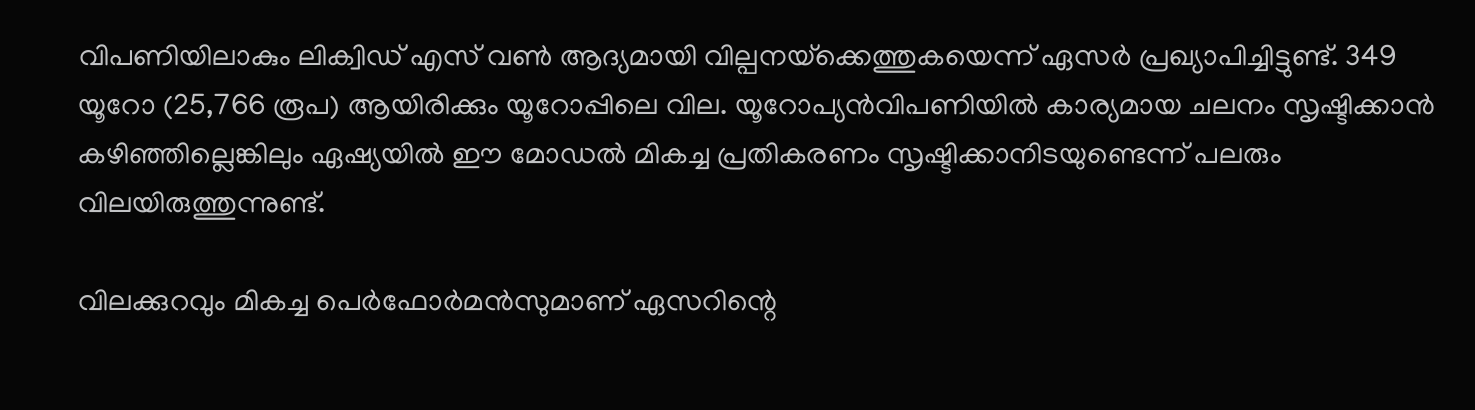വിപണിയിലാകും ലിക്വിഡ് എസ് വണ്‍ ആദ്യമായി വില്പനയ്‌ക്കെത്തുകയെന്ന് ഏസര്‍ പ്രഖ്യാപിച്ചിട്ടുണ്ട്. 349 യൂറോ (25,766 രൂപ) ആയിരിക്കും യൂറോപ്പിലെ വില. യൂറോപ്യന്‍വിപണിയില്‍ കാര്യമായ ചലനം സൃഷ്ടിക്കാന്‍ കഴിഞ്ഞില്ലെങ്കിലും ഏഷ്യയില്‍ ഈ മോഡല്‍ മികച്ച പ്രതികരണം സൃഷ്ടിക്കാനിടയുണ്ടെന്ന് പലരും വിലയിരുത്തുന്നുണ്ട്.

വിലക്കുറവും മികച്ച പെര്‍ഫോര്‍മന്‍സുമാണ് ഏസറിന്റെ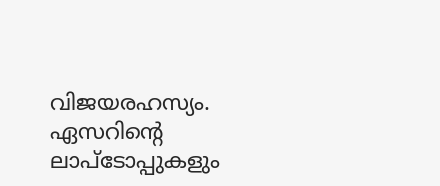വിജയരഹസ്യം. ഏസറിന്റെ ലാപ്‌ടോപ്പുകളും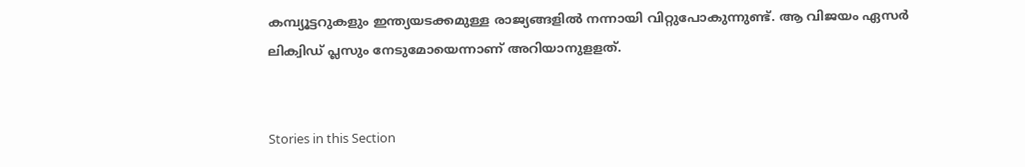കമ്പ്യൂട്ടറുകളും ഇന്ത്യയടക്കമുള്ള രാജ്യങ്ങളില്‍ നന്നായി വിറ്റുപോകുന്നുണ്ട്. ആ വിജയം ഏസര്‍ ലിക്വിഡ് പ്ലസും നേടുമോയെന്നാണ് അറിയാനുളളത്.


Stories in this Section